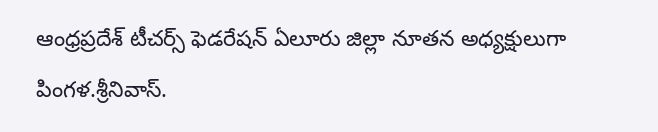ఆంధ్రప్రదేశ్ టీచర్స్ ఫెడరేషన్ ఏలూరు జిల్లా నూతన అధ్యక్షులుగా పింగళ.శ్రీనివాస్.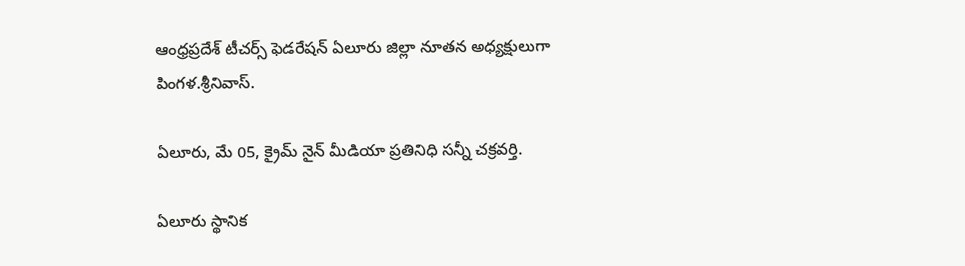ఆంధ్రప్రదేశ్ టీచర్స్ ఫెడరేషన్ ఏలూరు జిల్లా నూతన అధ్యక్షులుగా పింగళ.శ్రీనివాస్.

ఏలూరు, మే 05, క్రైమ్ నైన్ మీడియా ప్రతినిధి సన్నీ చక్రవర్తి.

ఏలూరు స్థానిక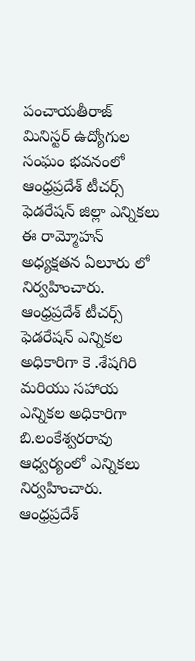పంచాయతీరాజ్ మినిస్టర్ ఉద్యోగుల సంఘం భవనంలో ఆంధ్రప్రదేశ్ టీచర్స్ ఫెడరేషన్ జిల్లా ఎన్నికలు ఈ రామ్మోహన్ అధ్యక్షతన ఏలూరు లో నిర్వహించారు. ఆంధ్రప్రదేశ్ టీచర్స్ ఫెడరేషన్ ఎన్నికల అధికారిగా కె .శేషగిరి మరియు సహాయ ఎన్నికల అధికారిగా బి.లంకేశ్వరరావు ఆధ్వర్యంలో ఎన్నికలు నిర్వహించారు. ఆంధ్రప్రదేశ్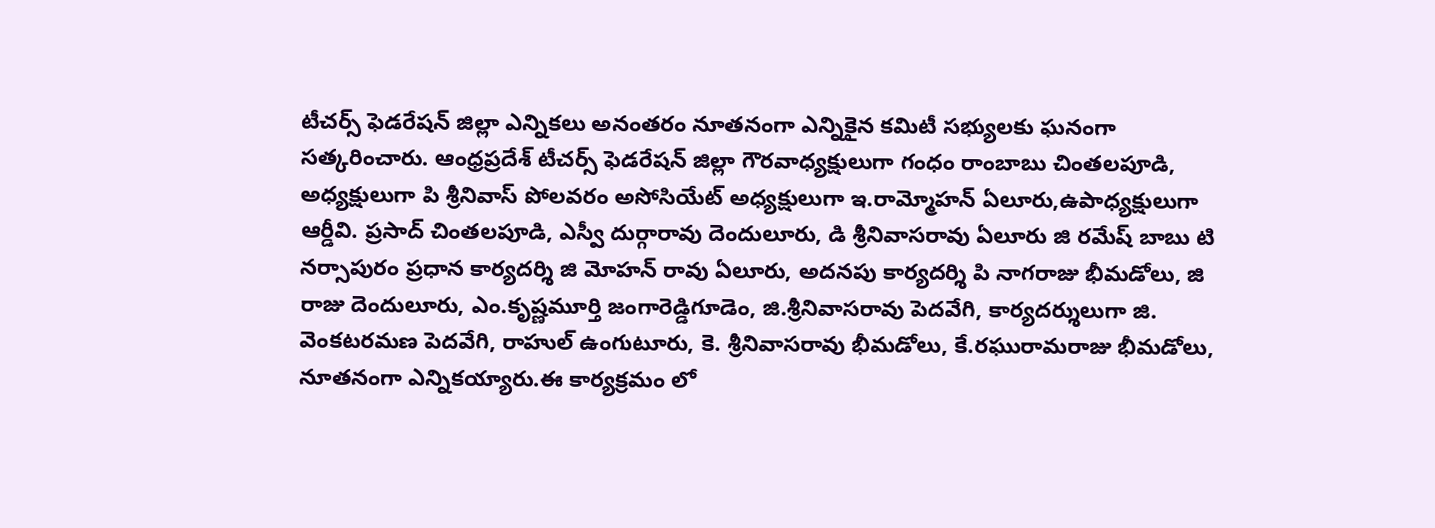టీచర్స్ ఫెడరేషన్ జిల్లా ఎన్నికలు అనంతరం నూతనంగా ఎన్నికైన కమిటీ సభ్యులకు ఘనంగా సత్కరించారు. ఆంధ్రప్రదేశ్ టీచర్స్ ఫెడరేషన్ జిల్లా గౌరవాధ్యక్షులుగా గంధం రాంబాబు చింతలపూడి, అధ్యక్షులుగా పి శ్రీనివాస్ పోలవరం అసోసియేట్ అధ్యక్షులుగా ఇ.రామ్మోహన్ ఏలూరు,ఉపాధ్యక్షులుగా ఆర్డీవి. ప్రసాద్ చింతలపూడి, ఎస్వీ దుర్గారావు దెందులూరు, డి శ్రీనివాసరావు ఏలూరు జి రమేష్ బాబు టి నర్సాపురం ప్రధాన కార్యదర్శి జి మోహన్ రావు ఏలూరు, అదనపు కార్యదర్శి పి నాగరాజు భీమడోలు, జి రాజు దెందులూరు, ఎం.కృష్ణమూర్తి జంగారెడ్డిగూడెం, జి.శ్రీనివాసరావు పెదవేగి, కార్యదర్శులుగా జి. వెంకటరమణ పెదవేగి, రాహుల్ ఉంగుటూరు, కె. శ్రీనివాసరావు భీమడోలు, కే.రఘురామరాజు భీమడోలు, నూతనంగా ఎన్నికయ్యారు.ఈ కార్యక్రమం లో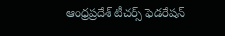ఆంధ్రప్రదేశ్ టీచర్స్ ఫెడరేషన్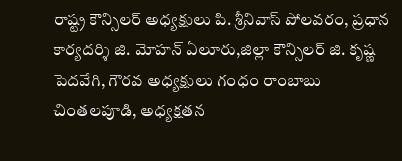రాష్ట్ర కౌన్సిలర్ అధ్యక్షులు పి. శ్రీనివాస్ పోలవరం, ప్రధాన కార్యదర్శి జి. మోహన్ ఏలూరు,జిల్లా కౌన్సిలర్ జి. కృష్ణ పెదవేగి, గౌరవ అధ్యక్షులు గంధం రాంబాబు చింతలపూడి, అధ్యక్షతన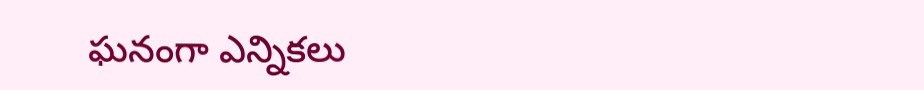ఘనంగా ఎన్నికలు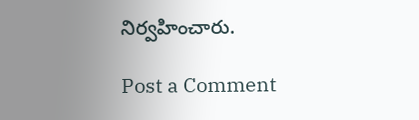నిర్వహించారు.

Post a Comment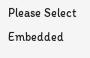Please Select Embedded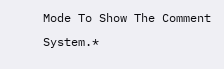Mode To Show The Comment System.*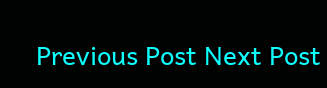Previous Post Next Post